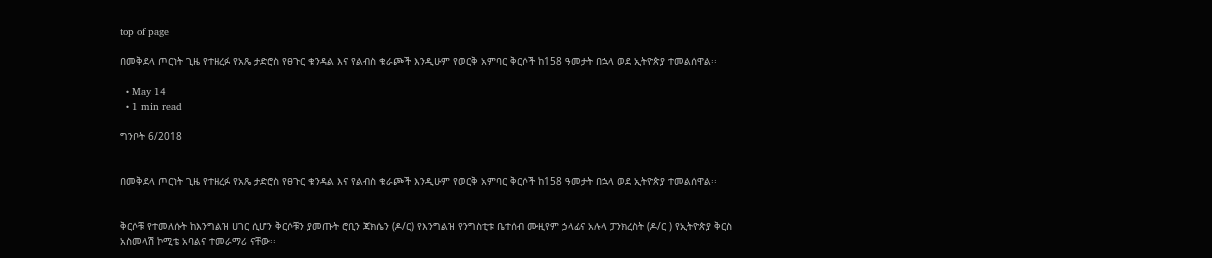top of page

በመቅደላ ጦርነት ጊዜ የተዘረፉ የአጼ ታድሮስ የፀጉር ቁንዳል እና የልብስ ቁራጮች እንዲሁም የወርቅ አምባር ቅርሶች ከ158 ዓመታት በኋላ ወደ ኢትዮጵያ ተመልሰዋል፡፡

  • May 14
  • 1 min read

ግንቦት 6/2018


በመቅደላ ጦርነት ጊዜ የተዘረፉ የአጼ ታድሮስ የፀጉር ቁንዳል እና የልብስ ቁራጮች እንዲሁም የወርቅ አምባር ቅርሶች ከ158 ዓመታት በኋላ ወደ ኢትዮጵያ ተመልሰዋል፡፡


ቅርሶቹ የተመለሱት ከእንግልዝ ሀገር ሲሆን ቅርሶቹን ያመጡት ሮቢን ጃክሴን (ዶ/ር) የእንግልዝ የንግስቲቱ ቤተሰብ ሙዚየም ኃላፊና አሉላ ፓንክረስት (ዶ/ር ) የኢትዮጵያ ቅርስ አስመላሽ ኮሚቴ አባልና ተመራማሪ ናቸው፡፡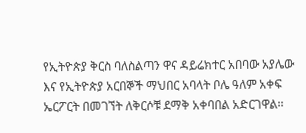የኢትዮጵያ ቅርስ ባለስልጣን ዋና ዳይሬክተር አበባው አያሌው እና የኢትዮጵያ አርበኞች ማህበር አባላት ቦሌ ዓለም አቀፍ ኤርፖርት በመገኘት ለቅርሶቹ ደማቅ አቀባበል አድርገዋል፡፡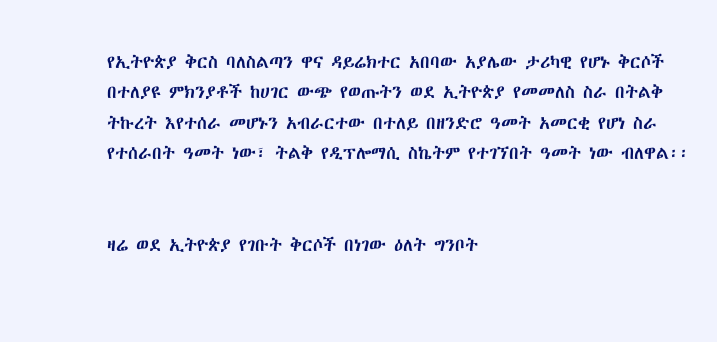የኢትዮጵያ ቅርስ ባለስልጣን ዋና ዳይሬክተር አበባው አያሌው ታሪካዊ የሆኑ ቅርሶች በተለያዩ ምክንያቶች ከሀገር ውጭ የወጡትን ወደ ኢትዮጵያ የመመለስ ስራ በትልቅ ትኩረት እየተሰራ መሆኑን አብራርተው በተለይ በዘንድሮ ዓመት አመርቂ የሆነ ስራ የተሰራበት ዓመት ነው፣ ትልቅ የዲፕሎማሲ ስኬትም የተገኘበት ዓመት ነው ብለዋል፡፡


ዛሬ ወደ ኢትዮጵያ የገቡት ቅርሶች በነገው ዕለት ግንቦት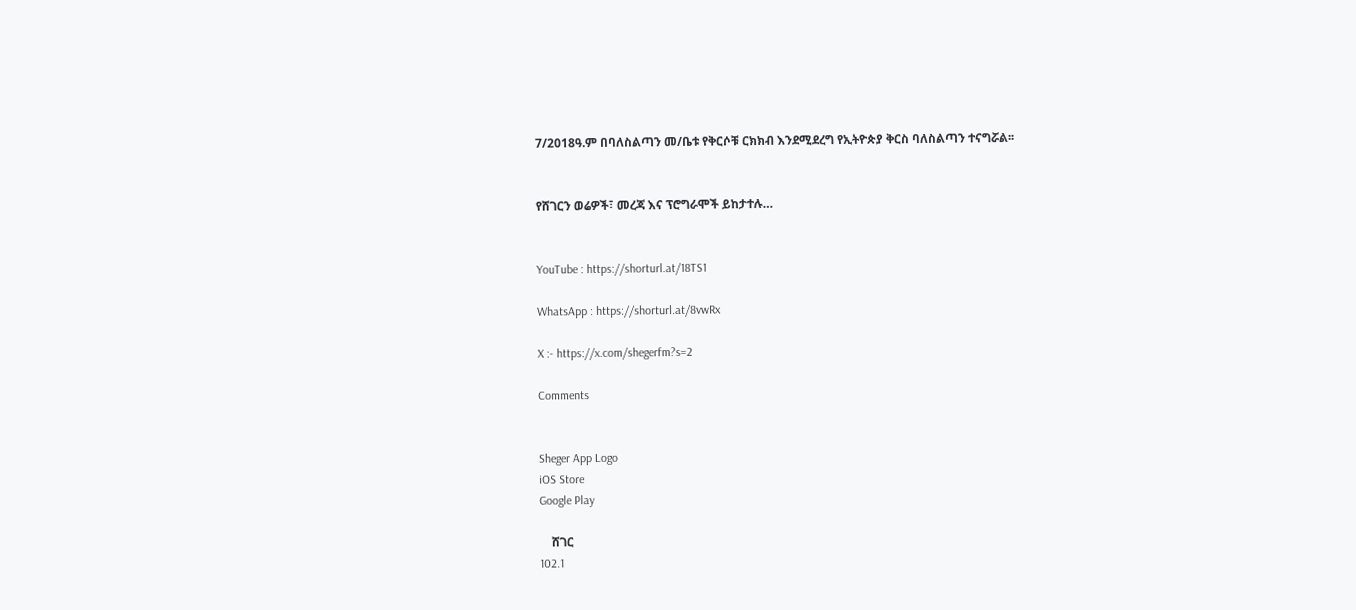7/2018ዓ.ም በባለስልጣን መ/ቤቱ የቅርሶቹ ርክክብ እንደሚደረግ የኢትዮጵያ ቅርስ ባለስልጣን ተናግሯል፡፡


የሸገርን ወሬዎች፣ መረጃ እና ፕሮግራሞች ይከታተሉ…


YouTube : https://shorturl.at/18TS1

WhatsApp : https://shorturl.at/8vwRx

X :- https://x.com/shegerfm?s=2

Comments


Sheger App Logo
iOS Store
Google Play

    ሸገር
102.1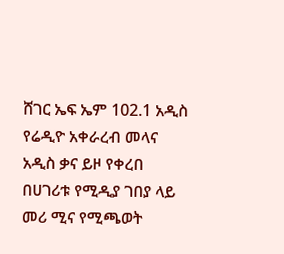ሸገር ኤፍ ኤም 102.1 አዲስ የሬዲዮ አቀራረብ መላና አዲስ ቃና ይዞ የቀረበ በሀገሪቱ የሚዲያ ገበያ ላይ መሪ ሚና የሚጫወት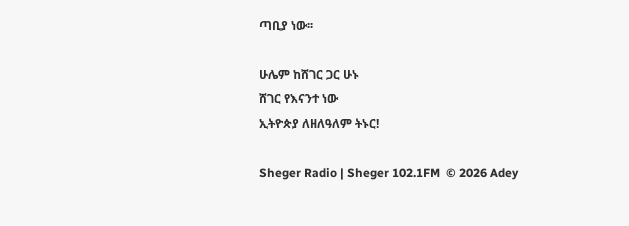ጣቢያ ነው፡፡

ሁሌም ከሸገር ጋር ሁኑ
ሸገር የእናንተ ነው
ኢትዮጵያ ለዘለዓለም ትኑር!

Sheger Radio | Sheger 102.1FM  © 2026 Adey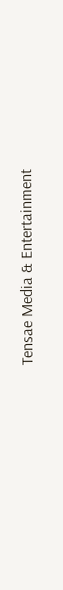Tensae Media & Entertainment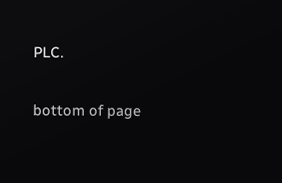PLC.

bottom of page